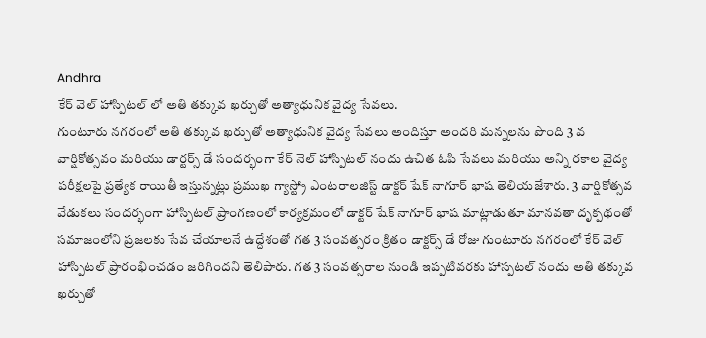Andhra
కేర్ వెల్ హాస్పిటల్ లో అతి తక్కువ ఖర్చుతో అత్యాధునిక వైద్య సేవలు.
గుంటూరు నగరంలో అతి తక్కువ ఖర్చుతో అత్యాధునిక వైద్య సేవలు అందిస్తూ అందరి మన్నలను పొంది 3 వ వార్షికోత్సవం మరియు డార్టర్స్ డే సందర్భంగా కేర్ నెల్ హాస్పిటల్ నందు ఉచిత ఓపి సేవలు మరియు అన్ని రకాల వైద్య పరీక్షలపై ప్రత్యేక రాయితీ ఇస్తున్నట్లు ప్రముఖ గ్యాస్ట్రో ఎంటరాలజిస్ట్ డాక్టర్ షేక్ నాగూర్ భాష తెలియజేశారు. 3 వార్షికోత్సవ వేడుకలు సందర్భంగా హాస్పిటల్ ప్రాంగణంలో కార్యక్రమంలో డాక్టర్ షేక్ నాగూర్ భాష మాట్లాడుతూ మానవతా దృక్పథంతో సమాజంలోని ప్రజలకు సేవ చేయాలనే ఉద్దేశంతో గత 3 సంవత్సరం క్రితం డాక్టర్స్ డే రోజు గుంటూరు నగరంలో కేర్ వెల్ హాస్పిటల్ ప్రారంభించడం జరిగిందని తెలిపారు. గత 3 సంవత్సరాల నుండి ఇప్పటివరకు హాస్పటల్ నందు అతి తక్కువ ఖర్చుతో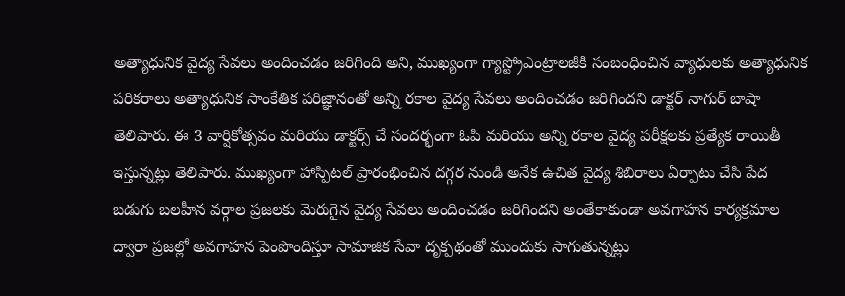అత్యాధునిక వైద్య సేవలు అందించడం జరిగింది అని, ముఖ్యంగా గ్యాస్ట్రోఎంట్రాలజీకి సంబంధించిన వ్యాధులకు అత్యాధునిక పరికరాలు అత్యాధునిక సాంకేతిక పరిజ్ఞానంతో అన్ని రకాల వైద్య సేవలు అందించడం జరిగిందని డాక్టర్ నాగుర్ బాషా తెలిపారు. ఈ 3 వార్షికోత్సవం మరియు డాక్టర్స్ చే సందర్భంగా ఓపి మరియు అన్ని రకాల వైద్య పరీక్షలకు ప్రత్యేక రాయితీ ఇస్తున్నట్లు తెలిపారు. ముఖ్యంగా హాస్పిటల్ ప్రారంభించిన దగ్గర నుండి అనేక ఉచిత వైద్య శిబిరాలు ఏర్పాటు చేసి పేద బడుగు బలహీన వర్గాల ప్రజలకు మెరుగైన వైద్య సేవలు అందించడం జరిగిందని అంతేకాకుండా అవగాహన కార్యక్రమాల ద్వారా ప్రజల్లో అవగాహన పెంపొందిస్తూ సామాజిక సేవా దృక్పథంతో ముందుకు సాగుతున్నట్లు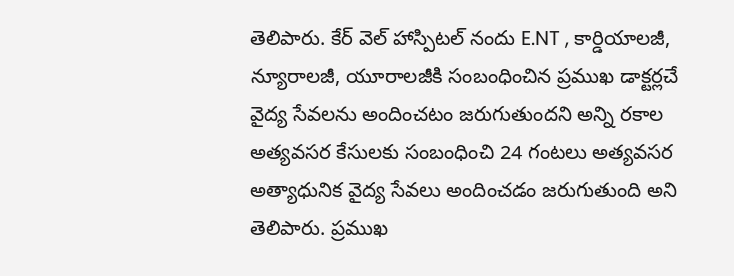తెలిపారు. కేర్ వెల్ హాస్పిటల్ నందు E.NT , కార్డియాలజీ, న్యూరాలజీ, యూరాలజీకి సంబంధించిన ప్రముఖ డాక్టర్లచే వైద్య సేవలను అందించటం జరుగుతుందని అన్ని రకాల అత్యవసర కేసులకు సంబంధించి 24 గంటలు అత్యవసర అత్యాధునిక వైద్య సేవలు అందించడం జరుగుతుంది అని తెలిపారు. ప్రముఖ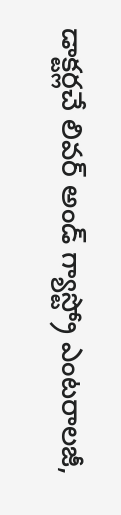డాక్టర్లచే లివర్ అండ్ గ్యాస్ట్రో ఎంటరాలజీ,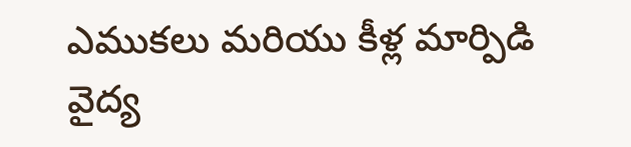ఎముకలు మరియు కీళ్ల మార్పిడి వైద్య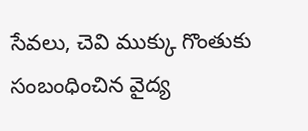సేవలు, చెవి ముక్కు గొంతుకు సంబంధించిన వైద్య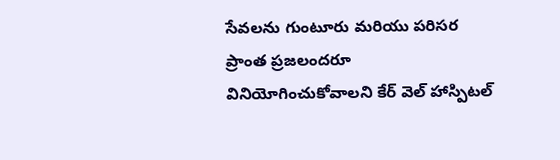సేవలను గుంటూరు మరియు పరిసర ప్రాంత ప్రజలందరూ వినియోగించుకోవాలని కేర్ వెల్ హాస్పిటల్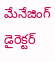మేనేజింగ్ డైరెక్టర్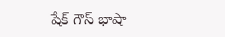షేక్ గౌస్ భాషా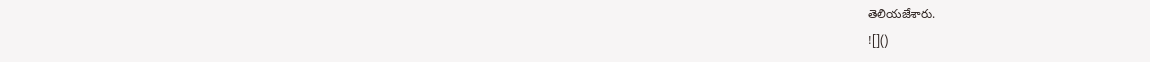తెలియజేశారు.
![]()